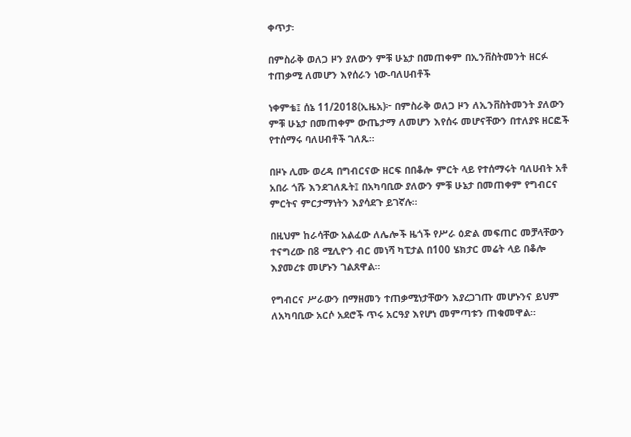ቀጥታ፡

በምስራቅ ወለጋ ዞን ያለውን ምቹ ሁኔታ በመጠቀም በኢንቨስትመንት ዘርፉ ተጠቃሚ ለመሆን እየሰራን ነው-ባለሀብቶች

ነቀምቴ፤ ሰኔ 11/2018(ኢዜአ)፦ በምስራቅ ወለጋ ዞን ለኢንቨስትመንት ያለውን ምቹ ሁኔታ በመጠቀም ውጤታማ ለመሆን እየሰሩ መሆናቸውን በተለያዩ ዘርፎች የተሰማሩ ባለሀብቶች ገለጹ።

በዞኑ ሊሙ ወረዳ በግብርናው ዘርፍ በበቆሎ ምርት ላይ የተሰማሩት ባለሀብት አቶ አበራ ጎሹ እንደገለጹት፤ በአካባቢው ያለውን ምቹ ሁኔታ በመጠቀም የግብርና ምርትና ምርታማነትን እያሳደጉ ይገኛሉ።

በዚህም ከራሳቸው አልፈው ለሌሎች ዜጎች የሥራ ዕድል መፍጠር መቻላቸውን ተናግረው በ8 ሚሊዮን ብር መነሻ ካፒታል በ100 ሄክታር መሬት ላይ በቆሎ እያመረቱ መሆኑን ገልጸዋል።

የግብርና ሥራውን በማዘመን ተጠቃሚነታቸውን እያረጋገጡ መሆኑንና ይህም ለአካባቢው አርሶ አደሮች ጥሩ አርዓያ እየሆነ መምጣቱን ጠቁመዋል።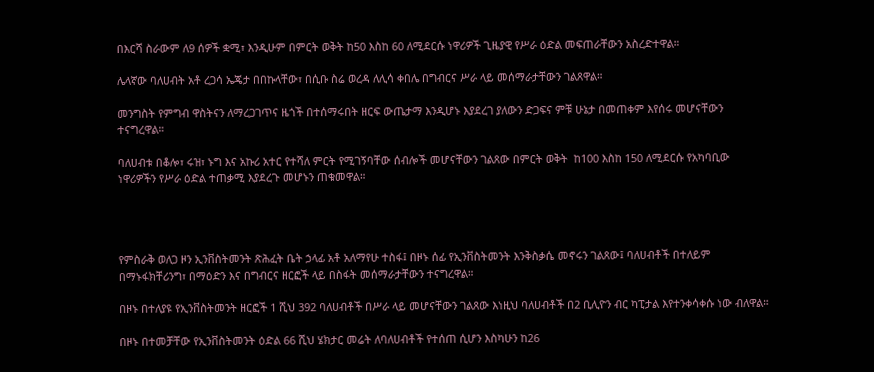በእርሻ ስራውም ለ9 ሰዎች ቋሚ፣ እንዲሁም በምርት ወቅት ከ50 እስከ 60 ለሚደርሱ ነዋሪዎች ጊዜያዊ የሥራ ዕድል መፍጠራቸውን አስረድተዋል።

ሌላኛው ባለሀብት አቶ ረጋሳ ኤጄታ በበኩላቸው፣ በሲቡ ስሬ ወረዳ ለሊሳ ቀበሌ በግብርና ሥራ ላይ መሰማራታቸውን ገልጸዋል።

መንግስት የምግብ ዋስትናን ለማረጋገጥና ዜጎች በተሰማሩበት ዘርፍ ውጤታማ እንዲሆኑ እያደረገ ያለውን ድጋፍና ምቹ ሁኔታ በመጠቀም እየሰሩ መሆናቸውን ተናግረዋል።

ባለሀብቱ በቆሎ፣ ሩዝ፣ ኑግ እና አኩሪ አተር የተሻለ ምርት የሚገኝባቸው ሰብሎች መሆናቸውን ገልጸው በምርት ወቅት  ከ100 እስከ 150 ለሚደርሱ የአካባቢው ነዋሪዎችን የሥራ ዕድል ተጠቃሚ እያደረጉ መሆኑን ጠቁመዋል።




የምስራቅ ወለጋ ዞን ኢንቨስትመንት ጽሕፈት ቤት ኃላፊ አቶ አለማየሁ ተስፋ፤ በዞኑ ሰፊ የኢንቨስትመንት እንቅስቃሴ መኖሩን ገልጸው፤ ባለሀብቶች በተለይም በማኑፋክቸሪንግ፣ በማዕድን እና በግብርና ዘርፎች ላይ በስፋት መሰማራታቸውን ተናግረዋል።

በዞኑ በተለያዩ የኢንቨስትመንት ዘርፎች 1 ሺህ 392 ባለሀብቶች በሥራ ላይ መሆናቸውን ገልጸው እነዚህ ባለሀብቶች በ2 ቢሊዮን ብር ካፒታል እየተንቀሳቀሱ ነው ብለዋል።

በዞኑ በተመቻቸው የኢንቨስትመንት ዕድል 66 ሺህ ሄክታር መሬት ለባለሀብቶች የተሰጠ ሲሆን እስካሁን ከ26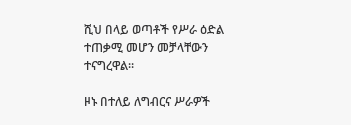ሺህ በላይ ወጣቶች የሥራ ዕድል ተጠቃሚ መሆን መቻላቸውን ተናግረዋል።

ዞኑ በተለይ ለግብርና ሥራዎች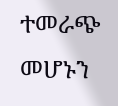ተመራጭ መሆኑን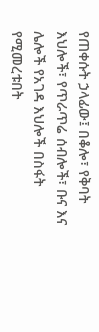የጠቀሱት ኃላፊው፤ በቆሎ፣ የቅባት እህሎች፣ የጥራጥሬ ሰብሎች፣ ቡና እና ሌሎች የአገዳ እህሎች በስፋት የሚመረቱበት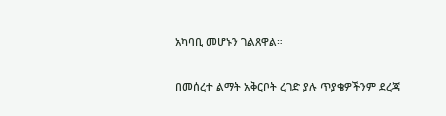አካባቢ መሆኑን ገልጸዋል።

በመሰረተ ልማት አቅርቦት ረገድ ያሉ ጥያቄዎችንም ደረጃ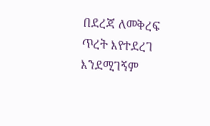በደረጃ ለመቅረፍ ጥረት እየተደረገ እንደሚገኝም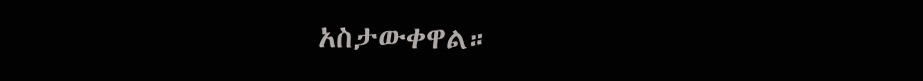አስታውቀዋል።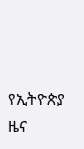የኢትዮጵያ ዜና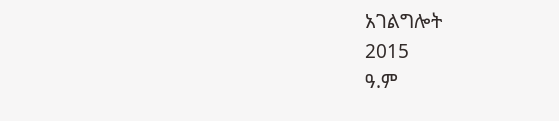አገልግሎት
2015
ዓ.ም